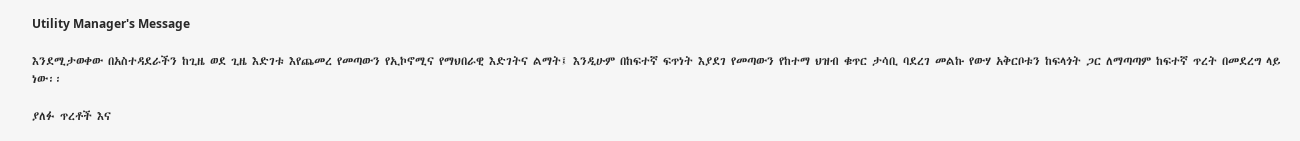Utility Manager's Message

እንደሚታወቀው በአስተዳደራችን ከጊዜ ወደ ጊዜ እድገቱ እየጨመረ የመጣውን የኢኮኖሚና የማህበራዊ እድገትና ልማት፤ እንዲሁም በከፍተኛ ፍጥነት እያደገ የመጣውን የከተማ ህዝብ ቁጥር ታሳቢ ባደረገ መልኩ የውሃ አቅርቦቱን ከፍላጎት ጋር ለማጣጣም ከፍተኛ ጥረት በመደረግ ላይ ነው፡፡

ያለፉ ጥረቶች እና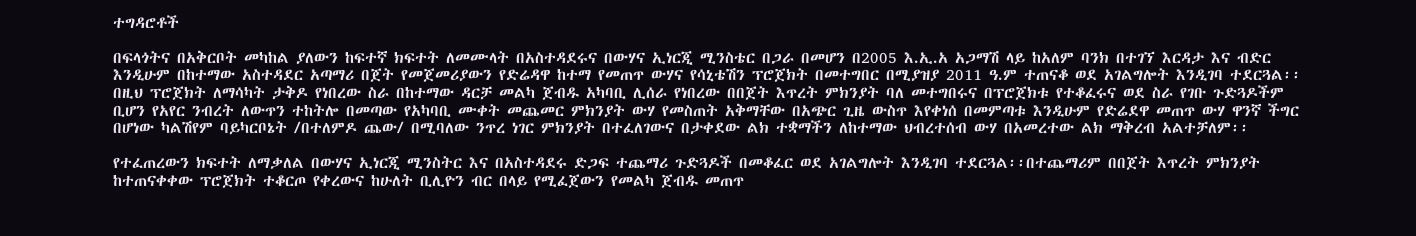ተግዳሮቶች

በፍላጎትና በአቅርቦት መካከል ያለውን ከፍተኛ ክፍተት ለመሙላት በአስተዳደሩና በውሃና ኢነርጂ ሚንስቴር በጋራ በመሆን በ2005 እ.ኢ.አ አጋማሽ ላይ ከአለም ባንክ በተገኘ እርዳታ እና ብድር እንዲሁም በከተማው አስተዳደር አጣማሪ በጀት የመጀመሪያውን የድሬዳዋ ከተማ የመጠጥ ውሃና የሳኒቴሽን ፕሮጀክት በመተግበር በሚያዝያ 2011 ዓ.ም ተጠናቆ ወደ አገልግሎት እንዲገባ ተደርጓል፡፡ በዚህ ፕሮጀክት ለማሳካት ታቅዶ የነበረው ስራ በከተማው ዳርቻ መልካ ጀብዱ አካባቢ ሊሰራ የነበረው በበጀት እጥረት ምክንያት ባለ መተግበሩና በፕሮጀክቱ የተቆፈሩና ወደ ስራ የገቡ ጉድጓዶችም ቢሆን የአየር ንብረት ለውጥን ተከትሎ በመጣው የአካባቢ ሙቀት መጨመር ምክንያት ውሃ የመስጠት አቅማቸው በአጭር ጊዜ ውስጥ እየቀነሰ በመምጣቱ እንዲሁም የድሬደዋ መጠጥ ውሃ ዋንኛ ችግር በሆነው ካልሽየም ባይካርቦኔት /በተለምዶ ጨው/ በሚባለው ንጥረ ነገር ምክንያት በተፈለገውና በታቀደው ልክ ተቋማችን ለከተማው ህብረተሰብ ውሃ በአመረተው ልክ ማቅረብ አልተቻለም፡፡

የተፈጠረውን ክፍተት ለማቃለል በውሃና ኢነርጂ ሚንስትር እና በአስተዳደሩ ድጋፍ ተጨማሪ ጉድጓዶች በመቆፈር ወደ አገልግሎት እንዲገባ ተደርጓል፡፡በተጨማሪም በበጀት እጥረት ምክንያት ከተጠናቀቀው ፕሮጀክት ተቆርጦ የቀረውና ከሁለት ቢሊዮን ብር በላይ የሚፈጀውን የመልካ ጀብዱ መጠጥ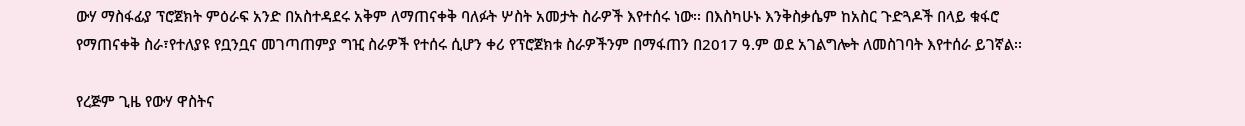ውሃ ማስፋፊያ ፕሮጀክት ምዕራፍ አንድ በአስተዳደሩ አቅም ለማጠናቀቅ ባለፉት ሦስት አመታት ስራዎች እየተሰሩ ነው፡፡ በእስካሁኑ እንቅስቃሴም ከአስር ጉድጓዶች በላይ ቁፋሮ የማጠናቀቅ ስራ፣የተለያዩ የቧንቧና መገጣጠምያ ግዢ ስራዎች የተሰሩ ሲሆን ቀሪ የፕሮጀክቱ ስራዎችንም በማፋጠን በ2017 ዓ.ም ወደ አገልግሎት ለመስገባት እየተሰራ ይገኛል፡፡

የረጅም ጊዜ የውሃ ዋስትና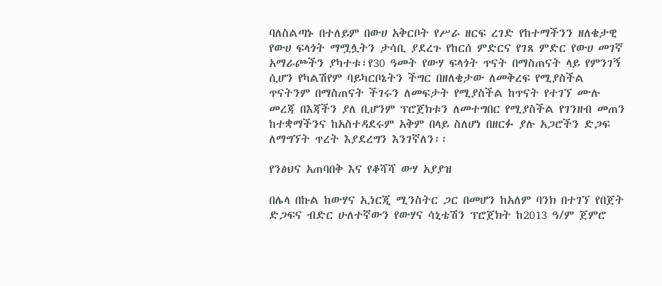ባለስልጣኑ በተለይም በውሀ አቅርቦት የሥራ ዘርፍ ረገድ የከተማችንን ዘለቄታዊ የውሀ ፍላጎት ማሟሏትን ታሳቢ ያደረጉ የከርሰ ምድርና የገጸ ምድር የውሀ መገኛ አማራጮችን ያካተቱ፣የ30 ዓመት የውሃ ፍላጎት ጥናት በማስጠናት ላይ የምንገኝ ሲሆን የካልሽየም ባይካርቦኔትን ችግር በዘለቄታው ለመቅረፍ የሚያስችል ጥናትንም በማስጠናት ችገሩን ለመፍታት የሚያስችል ከጥናት የተገኘ ሙሉ መረጃ በእጃችን ያለ ቢሆንም ፕሮጀክቱን ለመተግበር የሚያስችል የገንዘብ መጠን ከተቋማችንና ከአስተዳደሩም አቅም በላይ ስለሆነ በዘርፉ ያሉ አጋሮችን ድጋፍ ለማግኘት ጥረት እያደረግን እንገኛለን፡፡

የንፅህና አጠባበቅ እና የቆሻሻ ውሃ አያያዝ

በሌላ በኩል ከውሃና ኢነርጂ ሚንስትር ጋር በመሆን ከአለም ባንክ በተገኘ የበጀት ድጋፍና ብድር ሁለተኛውን የውሃና ሳኒቴሽን ፕሮጀክት ከ2013 ዓ/ም ጀምሮ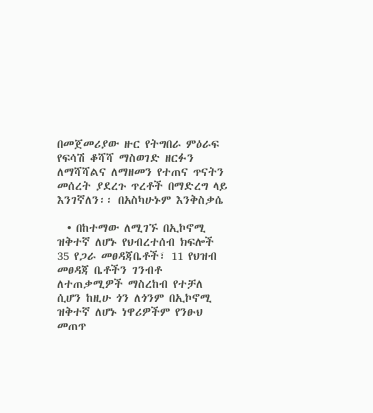በመጀመሪያው ዙር የትግበራ ምዕራፍ የፍሳሽ ቆሻሻ ማስወገድ ዘርፉን ለማሻሻልና ለማዘመን የተጠና ጥናትን መሰረት ያደረጉ ጥረቶች በማድረግ ላይ እንገኛለን፡፡ በአስካሁኑም እንቅስቃሴ

  • በከተማው ለሚገኙ በኢኮኖሚ ዝቅተኛ ለሆኑ የህብረተሰብ ክፍሎች 35 የጋራ መፀዳጃቤቶች፣ 11 የህዝብ መፀዳጃ ቤቶችን ገንብቶ ለተጠቃሚዎች ማስረከብ የተቻለ ሲሆን ከዚሁ ጎን ለጎንም በኢኮኖሚ ዝቅተኛ ለሆኑ ነዋሪዎችም የንፁህ መጠጥ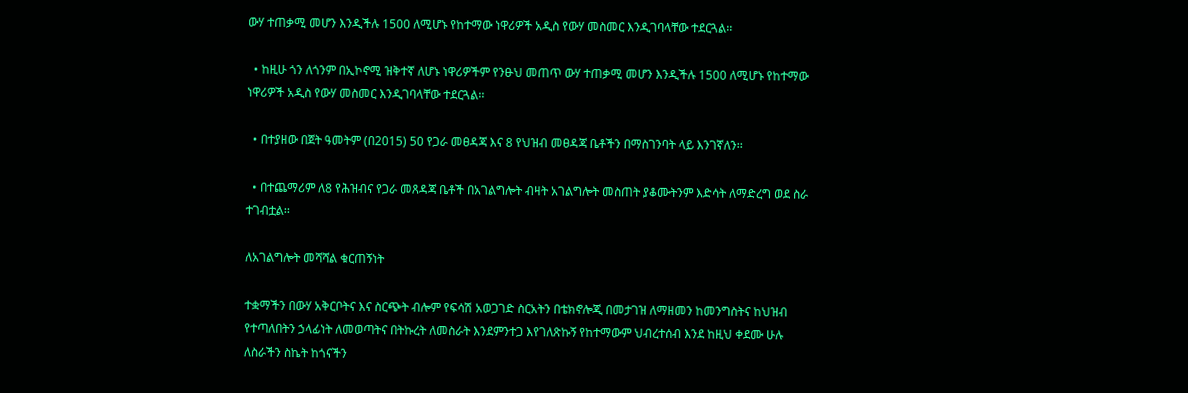ውሃ ተጠቃሚ መሆን እንዲችሉ 1500 ለሚሆኑ የከተማው ነዋሪዎች አዲስ የውሃ መስመር እንዲገባላቸው ተደርጓል፡፡

  • ከዚሁ ጎን ለጎንም በኢኮኖሚ ዝቅተኛ ለሆኑ ነዋሪዎችም የንፁህ መጠጥ ውሃ ተጠቃሚ መሆን እንዲችሉ 1500 ለሚሆኑ የከተማው ነዋሪዎች አዲስ የውሃ መስመር እንዲገባላቸው ተደርጓል፡፡

  • በተያዘው በጀት ዓመትም (በ2015) 50 የጋራ መፀዳጃ እና 8 የህዝብ መፀዳጃ ቤቶችን በማስገንባት ላይ እንገኛለን፡፡

  • በተጨማሪም ለ8 የሕዝብና የጋራ መጸዳጃ ቤቶች በአገልግሎት ብዛት አገልግሎት መስጠት ያቆሙትንም እድሳት ለማድረግ ወደ ስራ ተገብቷል፡፡

ለአገልግሎት መሻሻል ቁርጠኝነት

ተቋማችን በውሃ አቅርቦትና እና ስርጭት ብሎም የፍሳሽ አወጋገድ ስርአትን በቴክኖሎጂ በመታገዝ ለማዘመን ከመንግስትና ከህዝብ የተጣለበትን ኃላፊነት ለመወጣትና በትኩረት ለመስራት እንደምንተጋ እየገለጽኩኝ የከተማውም ህብረተሰብ እንደ ከዚህ ቀደሙ ሁሉ ለስራችን ስኬት ከጎናችን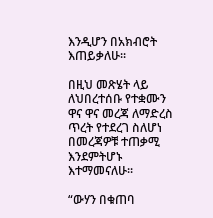እንዲሆን በአክብሮት እጠይቃለሁ፡፡

በዚህ መጽሄት ላይ ለህበረተሰቡ የተቋሙን ዋና ዋና መረጃ ለማድረስ ጥረት የተደረገ ስለሆነ በመረጃዎቹ ተጠቃሚ እንደምትሆኑ እተማመናለሁ፡፡

“ውሃን በቁጠባ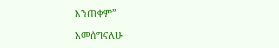እንጠቀም”

አመሰግናለሁ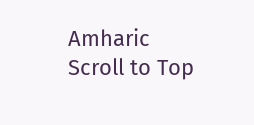Amharic
Scroll to Top